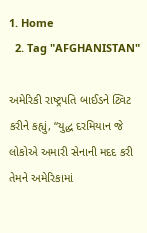1. Home
  2. Tag "AFGHANISTAN"

અમેરિકી રાષ્ટ્રપતિ બાઈડને ટ્વિટ કરીને કહ્યું, “યુદ્ધ દરમિયાન જે લોકોએ અમારી સેનાની મદદ કરી તેમને અમેરિકામાં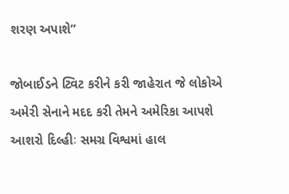શરણ અપાશે”

જોબાઈડને ટ્વિટ કરીને કરી જાહેરાત જે લોકોએ અમેરી સેનાને મદદ કરી તેમને અમેરિકા આપશે આશરો દિલ્હીઃ સમગ્ર વિશ્વમાં હાલ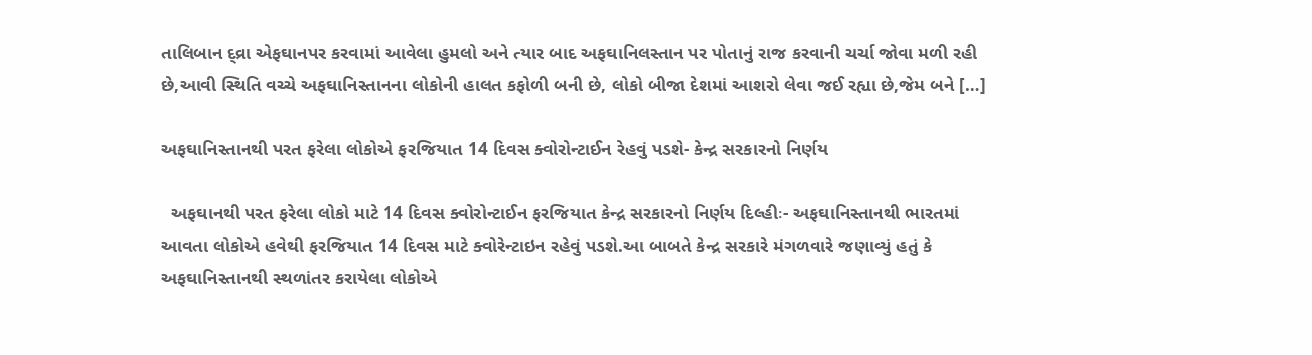તાલિબાન દ્વ્રા એફઘાનપર કરવામાં આવેલા હુમલો અને ત્યાર બાદ અફઘાનિલસ્તાન પર પોતાનું રાજ કરવાની ચર્ચા જોવા મળી રહી છે,આવી સ્થિતિ વચ્ચે અફઘાનિસ્તાનના લોકોની હાલત કફોળી બની છે, લોકો બીજા દેશમાં આશરો લેવા જઈ રહ્યા છે,જેમ બને […]

અફઘાનિસ્તાનથી પરત ફરેલા લોકોએ ફરજિયાત 14 દિવસ ક્વોરોન્ટાઈન રેહવું પડશે- કેન્દ્ર સરકારનો નિર્ણય

  અફઘાનથી પરત ફરેલા લોકો માટે 14 દિવસ ક્વોરોન્ટાઈન ફરજિયાત કેન્દ્ર સરકારનો નિર્ણય દિલ્હીઃ- અફઘાનિસ્તાનથી ભારતમાં આવતા લોકોએ હવેથી ફરજિયાત 14 દિવસ માટે ક્વોરેન્ટાઇન રહેવું પડશે.આ બાબતે કેન્દ્ર સરકારે મંગળવારે જણાવ્યું હતું કે અફઘાનિસ્તાનથી સ્થળાંતર કરાયેલા લોકોએ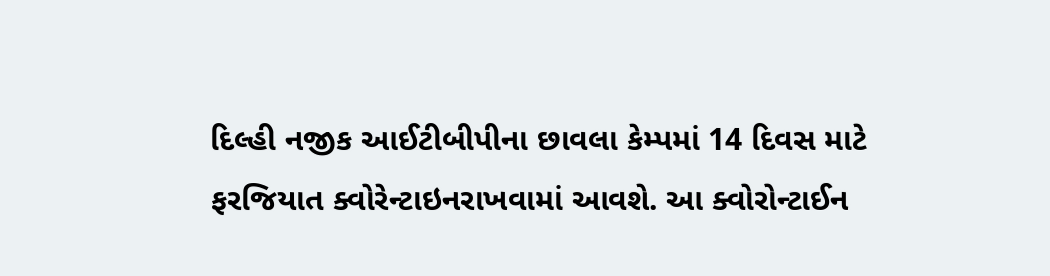દિલ્હી નજીક આઈટીબીપીના છાવલા કેમ્પમાં 14 દિવસ માટે ફરજિયાત ક્વોરેન્ટાઇનરાખવામાં આવશે. આ ક્વોરોન્ટાઈન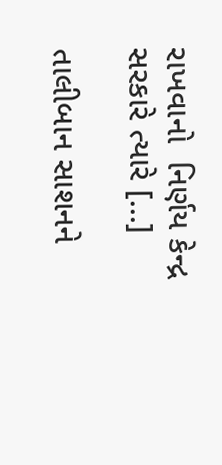રાખવાનો  નિર્ણય કેન્દ્ર સરકારે ત્યારે […]

તાલીબાન સાશનને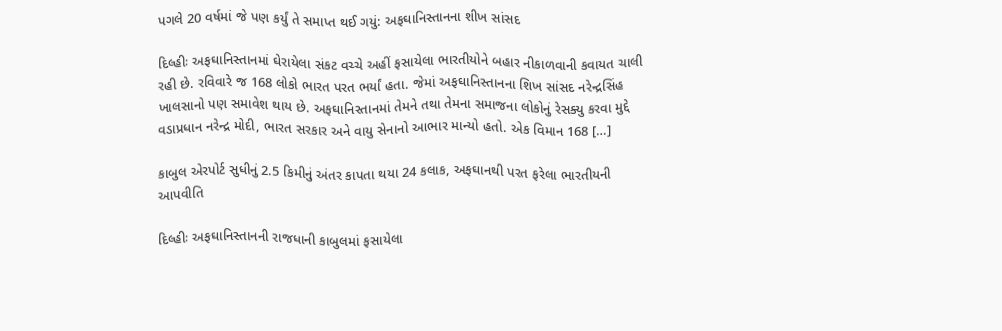પગલે 20 વર્ષમાં જે પણ કર્યું તે સમાપ્ત થઈ ગયું: અફઘાનિસ્તાનના શીખ સાંસદ

દિલ્હીઃ અફઘાનિસ્તાનમાં ઘેરાયેલા સંકટ વચ્ચે અહીં ફસાયેલા ભારતીયોને બહાર નીકાળવાની કવાયત ચાલી રહી છે. રવિવારે જ 168 લોકો ભારત પરત ભર્યાં હતા. જેમાં અફઘાનિસ્તાનના શિખ સાંસદ નરેન્દ્રસિંહ ખાલસાનો પણ સમાવેશ થાય છે. અફઘાનિસ્તાનમાં તેમને તથા તેમના સમાજના લોકોનું રેસક્યુ કરવા મુદ્દે વડાપ્રધાન નરેન્દ્ર મોદી, ભારત સરકાર અને વાયુ સેનાનો આભાર માન્યો હતો. એક વિમાન 168 […]

કાબુલ એરપોર્ટ સુધીનું 2.5 કિમીનું અંતર કાપતા થયા 24 કલાક, અફઘાનથી પરત ફરેલા ભારતીયની આપવીતિ

દિલ્હીઃ અફઘાનિસ્તાનની રાજધાની કાબુલમાં ફસાયેલા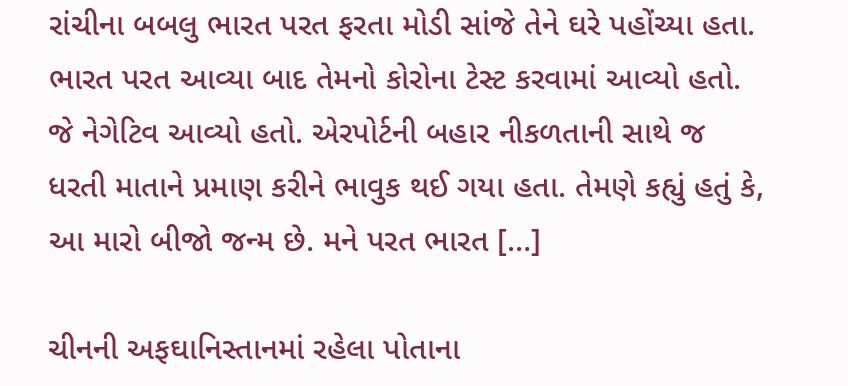રાંચીના બબલુ ભારત પરત ફરતા મોડી સાંજે તેને ઘરે પહોંચ્યા હતા. ભારત પરત આવ્યા બાદ તેમનો કોરોના ટેસ્ટ કરવામાં આવ્યો હતો. જે નેગેટિવ આવ્યો હતો. એરપોર્ટની બહાર નીકળતાની સાથે જ ધરતી માતાને પ્રમાણ કરીને ભાવુક થઈ ગયા હતા. તેમણે કહ્યું હતું કે, આ મારો બીજો જન્મ છે. મને પરત ભારત […]

ચીનની અફઘાનિસ્તાનમાં રહેલા પોતાના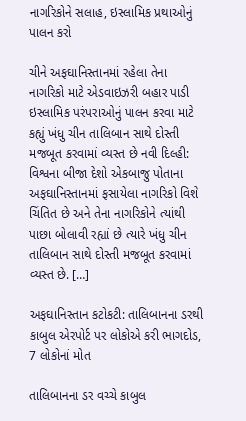નાગરિકોને સલાહ, ઇસ્લામિક પ્રથાઓનું પાલન કરો

ચીને અફઘાનિસ્તાનમાં રહેલા તેના નાગરિકો માટે એડવાઇઝરી બહાર પાડી ઇસ્લામિક પરંપરાઓનું પાલન કરવા માટે કહ્યું ખંધુ ચીન તાલિબાન સાથે દોસ્તી મજબૂત કરવામાં વ્યસ્ત છે નવી દિલ્હી: વિશ્વના બીજા દેશો એકબાજુ પોતાના અફઘાનિસ્તાનમાં ફસાયેલા નાગરિકો વિશે ચિંતિત છે અને તેના નાગરિકોને ત્યાંથી પાછા બોલાવી રહ્યાં છે ત્યારે ખંધુ ચીન તાલિબાન સાથે દોસ્તી મજબૂત કરવામાં વ્યસ્ત છે. […]

અફઘાનિસ્તાન કટોકટી: તાલિબાનના ડરથી કાબુલ એરપોર્ટ પર લોકોએ કરી ભાગદોડ, 7 લોકોનાં મોત

તાલિબાનના ડર વચ્ચે કાબુલ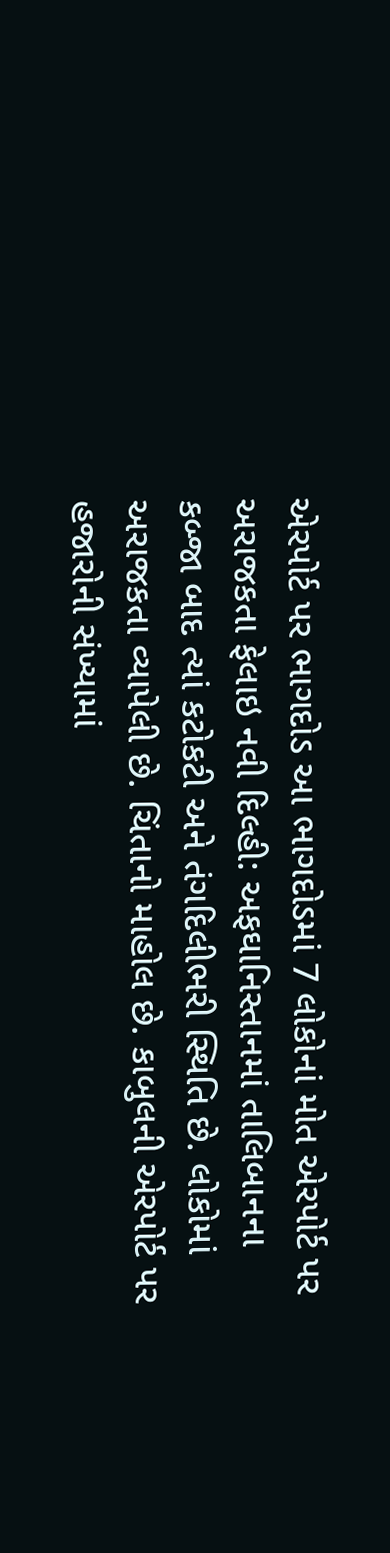એરપોર્ટ પર ભાગદોડ આ ભાગદોડમાં 7 લોકોનાં મોત એરપોર્ટ પર અરાજકતા ફેલાઇ નવી દિલ્હી: અફઘાનિસ્તાનમાં તાલિબાનના કબ્જા બાદ ત્યાં કટોકટી અને તંગદિલીભરી સ્થિતિ છે. લોકોમાં અરાજકતા વ્યાપેલી છે. ચિંતાનો માહોલ છે. કાબુલની એરપોર્ટ પર હજારોની સંખ્યામાં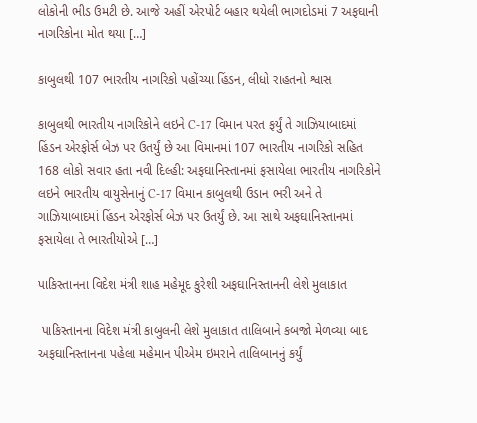લોકોની ભીડ ઉમટી છે. આજે અહીં એરપોર્ટ બહાર થયેલી ભાગદોડમાં 7 અફઘાની નાગરિકોના મોત થયા […]

કાબુલથી 107 ભારતીય નાગરિકો પહોંચ્યા હિંડન, લીધો રાહતનો શ્વાસ

કાબુલથી ભારતીય નાગરિકોને લઇને C-17 વિમાન પરત ફર્યું તે ગાઝિયાબાદમાં હિંડન એરફોર્સ બેઝ પર ઉતર્યું છે આ વિમાનમાં 107 ભારતીય નાગરિકો સહિત 168 લોકો સવાર હતા નવી દિલ્હી: અફઘાનિસ્તાનમાં ફસાયેલા ભારતીય નાગરિકોને લઇને ભારતીય વાયુસેનાનું C-17 વિમાન કાબુલથી ઉડાન ભરી અને તે ગાઝિયાબાદમાં હિંડન એરફોર્સ બેઝ પર ઉતર્યું છે. આ સાથે અફઘાનિસ્તાનમાં ફસાયેલા તે ભારતીયોએ […]

પાકિસ્તાનના વિદેશ મંત્રી શાહ મહેમૂદ કુરેશી અફઘાનિસ્તાનની લેશે મુલાકાત

 પાકિસ્તાનના વિદેશ મંત્રી કાબુલની લેશે મુલાકાત તાલિબાને કબજો મેળવ્યા બાદ અફઘાનિસ્તાનના પહેલા મહેમાન પીએમ ઇમરાને તાલિબાનનું કર્યું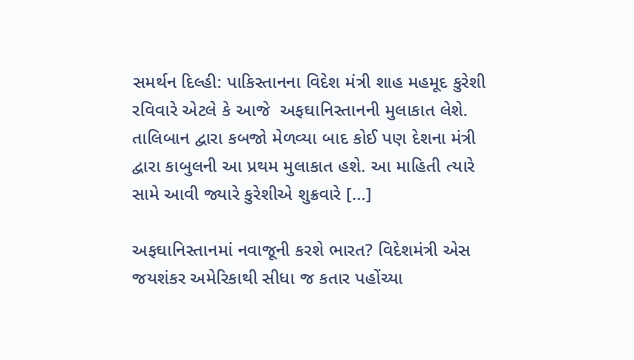સમર્થન દિલ્હી: પાકિસ્તાનના વિદેશ મંત્રી શાહ મહમૂદ કુરેશી રવિવારે એટલે કે આજે  અફઘાનિસ્તાનની મુલાકાત લેશે. તાલિબાન દ્વારા કબજો મેળવ્યા બાદ કોઈ પણ દેશના મંત્રી દ્વારા કાબુલની આ પ્રથમ મુલાકાત હશે. આ માહિતી ત્યારે સામે આવી જ્યારે કુરેશીએ શુક્રવારે […]

અફઘાનિસ્તાનમાં નવાજૂની કરશે ભારત? વિદેશમંત્રી એસ જયશંકર અમેરિકાથી સીધા જ કતાર પહોંચ્યા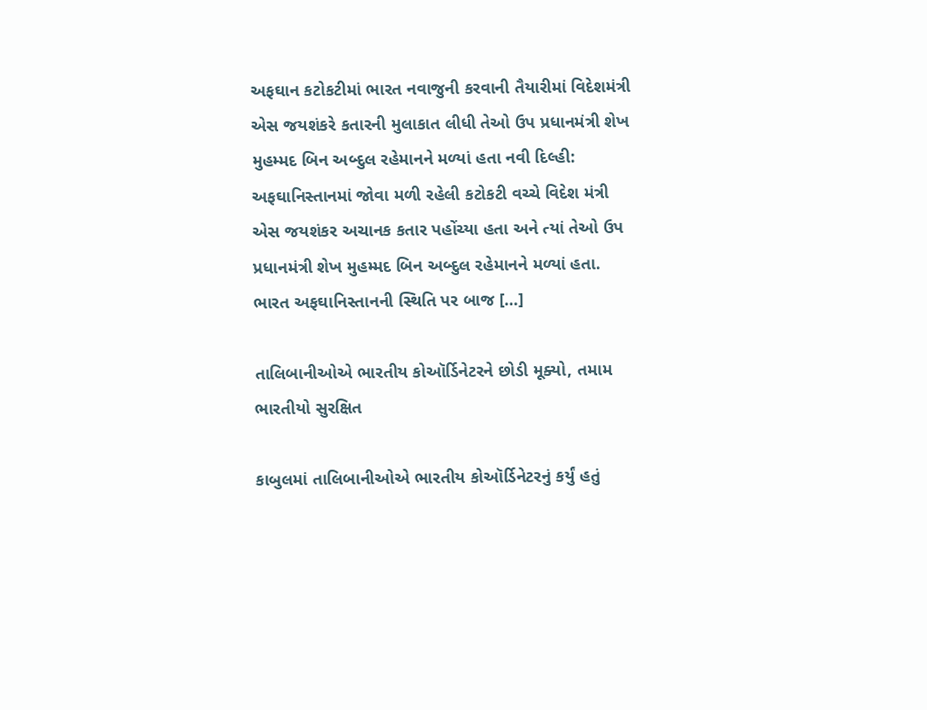અફઘાન કટોકટીમાં ભારત નવાજુની કરવાની તૈયારીમાં વિદેશમંત્રી એસ જયશંકરે કતારની મુલાકાત લીધી તેઓ ઉપ પ્રધાનમંત્રી શેખ મુહમ્મદ બિન અબ્દુલ રહેમાનને મળ્યાં હતા નવી દિલ્હી: અફઘાનિસ્તાનમાં જોવા મળી રહેલી કટોકટી વચ્ચે વિદેશ મંત્રી એસ જયશંકર અચાનક કતાર પહોંચ્યા હતા અને ત્યાં તેઓ ઉપ પ્રધાનમંત્રી શેખ મુહમ્મદ બિન અબ્દુલ રહેમાનને મળ્યાં હતા. ભારત અફઘાનિસ્તાનની સ્થિતિ પર બાજ […]

તાલિબાનીઓએ ભારતીય કોઑર્ડિનેટરને છોડી મૂક્યો, તમામ ભારતીયો સુરક્ષિત

કાબુલમાં તાલિબાનીઓએ ભારતીય કોઑર્ડિનેટરનું કર્યું હતું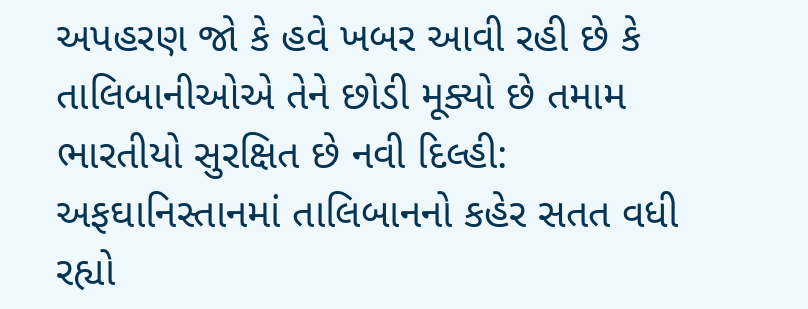અપહરણ જો કે હવે ખબર આવી રહી છે કે તાલિબાનીઓએ તેને છોડી મૂક્યો છે તમામ ભારતીયો સુરક્ષિત છે નવી દિલ્હી: અફઘાનિસ્તાનમાં તાલિબાનનો કહેર સતત વધી રહ્યો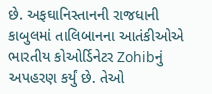છે. અફઘાનિસ્તાનની રાજધાની કાબુલમાં તાલિબાનના આતંકીઓએ ભારતીય કોઓર્ડિનેટર Zohibનું અપહરણ કર્યું છે. તેઓ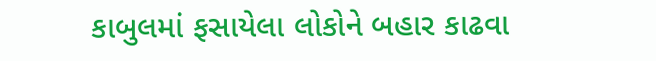કાબુલમાં ફસાયેલા લોકોને બહાર કાઢવા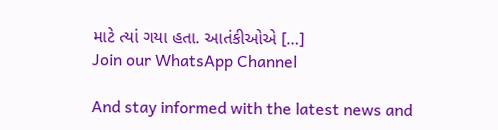માટે ત્યાં ગયા હતા. આતંકીઓએ […]
Join our WhatsApp Channel

And stay informed with the latest news and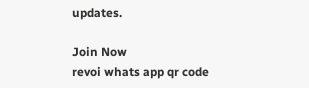updates.

Join Now
revoi whats app qr code